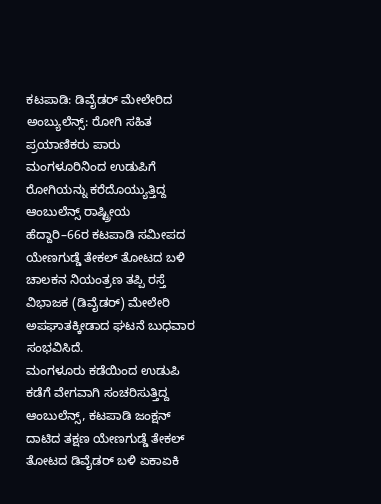ಕಟಪಾಡಿ: ಡಿವೈಡರ್ ಮೇಲೇರಿದ ಅಂಬ್ಯುಲೆನ್ಸ್: ರೋಗಿ ಸಹಿತ ಪ್ರಯಾಣಿಕರು ಪಾರು
ಮಂಗಳೂರಿನಿಂದ ಉಡುಪಿಗೆ ರೋಗಿಯನ್ನು ಕರೆದೊಯ್ಯುತ್ತಿದ್ದ ಆಂಬುಲೆನ್ಸ್ ರಾಷ್ಟ್ರೀಯ ಹೆದ್ದಾರಿ–66ರ ಕಟಪಾಡಿ ಸಮೀಪದ ಯೇಣಗುಡ್ಡೆ ತೇಕಲ್ ತೋಟದ ಬಳಿ ಚಾಲಕನ ನಿಯಂತ್ರಣ ತಪ್ಪಿ ರಸ್ತೆ ವಿಭಾಜಕ (ಡಿವೈಡರ್) ಮೇಲೇರಿ ಅಪಘಾತಕ್ಕೀಡಾದ ಘಟನೆ ಬುಧವಾರ ಸಂಭವಿಸಿದೆ.
ಮಂಗಳೂರು ಕಡೆಯಿಂದ ಉಡುಪಿ ಕಡೆಗೆ ವೇಗವಾಗಿ ಸಂಚರಿಸುತ್ತಿದ್ದ ಆಂಬುಲೆನ್ಸ್, ಕಟಪಾಡಿ ಜಂಕ್ಷನ್ ದಾಟಿದ ತಕ್ಷಣ ಯೇಣಗುಡ್ಡೆ ತೇಕಲ್ ತೋಟದ ಡಿವೈಡರ್ ಬಳಿ ಏಕಾಏಕಿ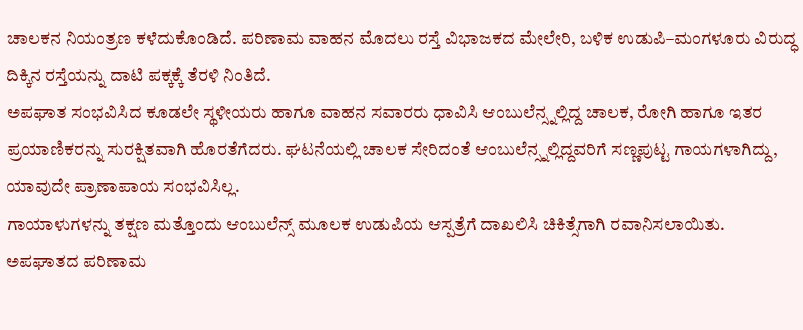ಚಾಲಕನ ನಿಯಂತ್ರಣ ಕಳೆದುಕೊಂಡಿದೆ. ಪರಿಣಾಮ ವಾಹನ ಮೊದಲು ರಸ್ತೆ ವಿಭಾಜಕದ ಮೇಲೇರಿ, ಬಳಿಕ ಉಡುಪಿ–ಮಂಗಳೂರು ವಿರುದ್ಧ ದಿಕ್ಕಿನ ರಸ್ತೆಯನ್ನು ದಾಟಿ ಪಕ್ಕಕ್ಕೆ ತೆರಳಿ ನಿಂತಿದೆ.
ಅಪಘಾತ ಸಂಭವಿಸಿದ ಕೂಡಲೇ ಸ್ಥಳೀಯರು ಹಾಗೂ ವಾಹನ ಸವಾರರು ಧಾವಿಸಿ ಆಂಬುಲೆನ್ಸ್ನಲ್ಲಿದ್ದ ಚಾಲಕ, ರೋಗಿ ಹಾಗೂ ಇತರ ಪ್ರಯಾಣಿಕರನ್ನು ಸುರಕ್ಷಿತವಾಗಿ ಹೊರತೆಗೆದರು. ಘಟನೆಯಲ್ಲಿ ಚಾಲಕ ಸೇರಿದಂತೆ ಆಂಬುಲೆನ್ಸ್ನಲ್ಲಿದ್ದವರಿಗೆ ಸಣ್ಣಪುಟ್ಟ ಗಾಯಗಳಾಗಿದ್ದು, ಯಾವುದೇ ಪ್ರಾಣಾಪಾಯ ಸಂಭವಿಸಿಲ್ಲ.
ಗಾಯಾಳುಗಳನ್ನು ತಕ್ಷಣ ಮತ್ತೊಂದು ಆಂಬುಲೆನ್ಸ್ ಮೂಲಕ ಉಡುಪಿಯ ಆಸ್ಪತ್ರೆಗೆ ದಾಖಲಿಸಿ ಚಿಕಿತ್ಸೆಗಾಗಿ ರವಾನಿಸಲಾಯಿತು.
ಅಪಘಾತದ ಪರಿಣಾಮ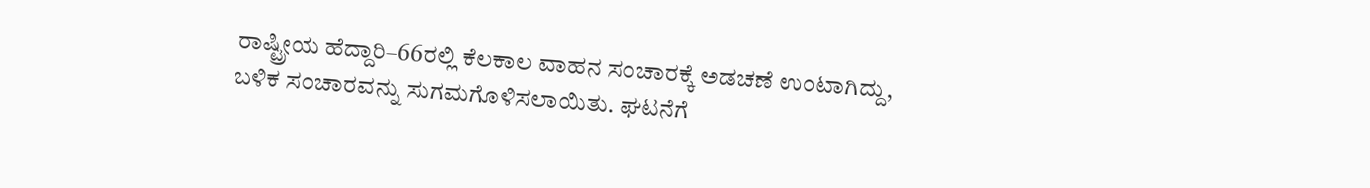ರಾಷ್ಟ್ರೀಯ ಹೆದ್ದಾರಿ–66ರಲ್ಲಿ ಕೆಲಕಾಲ ವಾಹನ ಸಂಚಾರಕ್ಕೆ ಅಡಚಣೆ ಉಂಟಾಗಿದ್ದು, ಬಳಿಕ ಸಂಚಾರವನ್ನು ಸುಗಮಗೊಳಿಸಲಾಯಿತು. ಘಟನೆಗೆ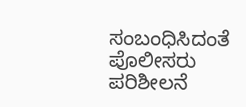ಸಂಬಂಧಿಸಿದಂತೆ ಪೊಲೀಸರು ಪರಿಶೀಲನೆ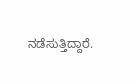ನಡೆಸುತ್ತಿದ್ದಾರೆ.